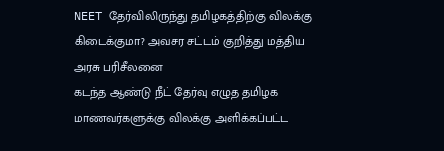NEET தேர்விலிருந்து தமிழகத்திற்கு விலக்கு கிடைக்குமா? அவசர சட்டம் குறித்து மத்திய அரசு பரிசீலனை
கடந்த ஆண்டு நீட் தேர்வு எழுத தமிழக மாணவர்களுக்கு விலக்கு அளிக்கப்பட்ட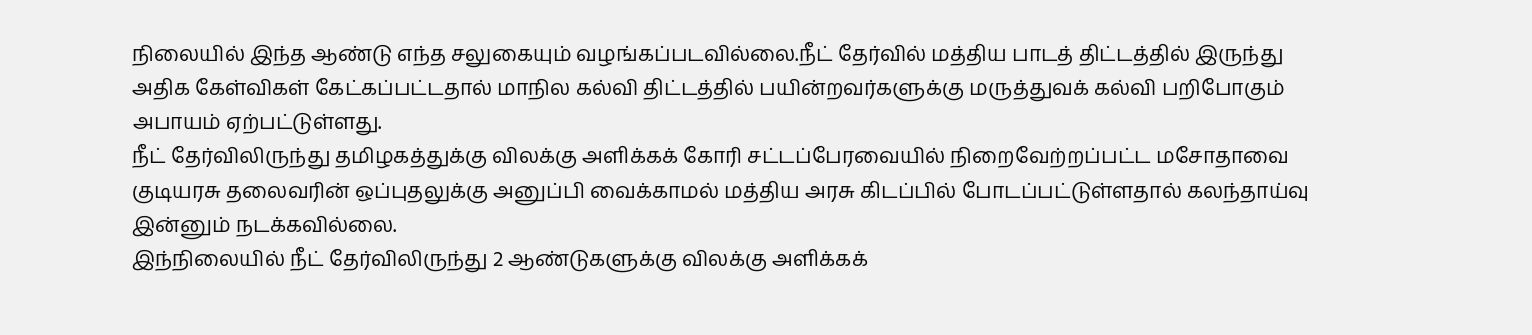நிலையில் இந்த ஆண்டு எந்த சலுகையும் வழங்கப்படவில்லை.நீட் தேர்வில் மத்திய பாடத் திட்டத்தில் இருந்து அதிக கேள்விகள் கேட்கப்பட்டதால் மாநில கல்வி திட்டத்தில் பயின்றவர்களுக்கு மருத்துவக் கல்வி பறிபோகும் அபாயம் ஏற்பட்டுள்ளது.
நீட் தேர்விலிருந்து தமிழகத்துக்கு விலக்கு அளிக்கக் கோரி சட்டப்பேரவையில் நிறைவேற்றப்பட்ட மசோதாவை குடியரசு தலைவரின் ஒப்புதலுக்கு அனுப்பி வைக்காமல் மத்திய அரசு கிடப்பில் போடப்பட்டுள்ளதால் கலந்தாய்வு இன்னும் நடக்கவில்லை.
இந்நிலையில் நீட் தேர்விலிருந்து 2 ஆண்டுகளுக்கு விலக்கு அளிக்கக்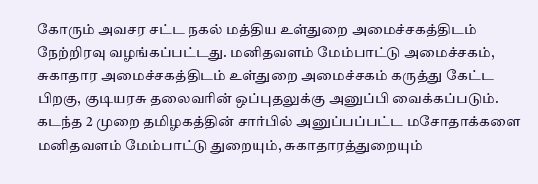கோரும் அவசர சட்ட நகல் மத்திய உள்துறை அமைச்சகத்திடம் நேற்றிரவு வழங்கப்பட்டது. மனிதவளம் மேம்பாட்டு அமைச்சகம், சுகாதார அமைச்சகத்திடம் உள்துறை அமைச்சகம் கருத்து கேட்ட பிறகு, குடியரசு தலைவரின் ஒப்புதலுக்கு அனுப்பி வைக்கப்படும். கடந்த 2 முறை தமிழகத்தின் சார்பில் அனுப்பப்பட்ட மசோதாக்களை மனிதவளம் மேம்பாட்டு துறையும், சுகாதாரத்துறையும்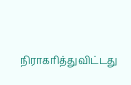நிராகரித்துவிட்டது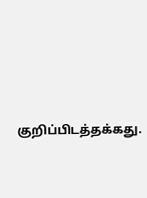குறிப்பிடத்தக்கது.